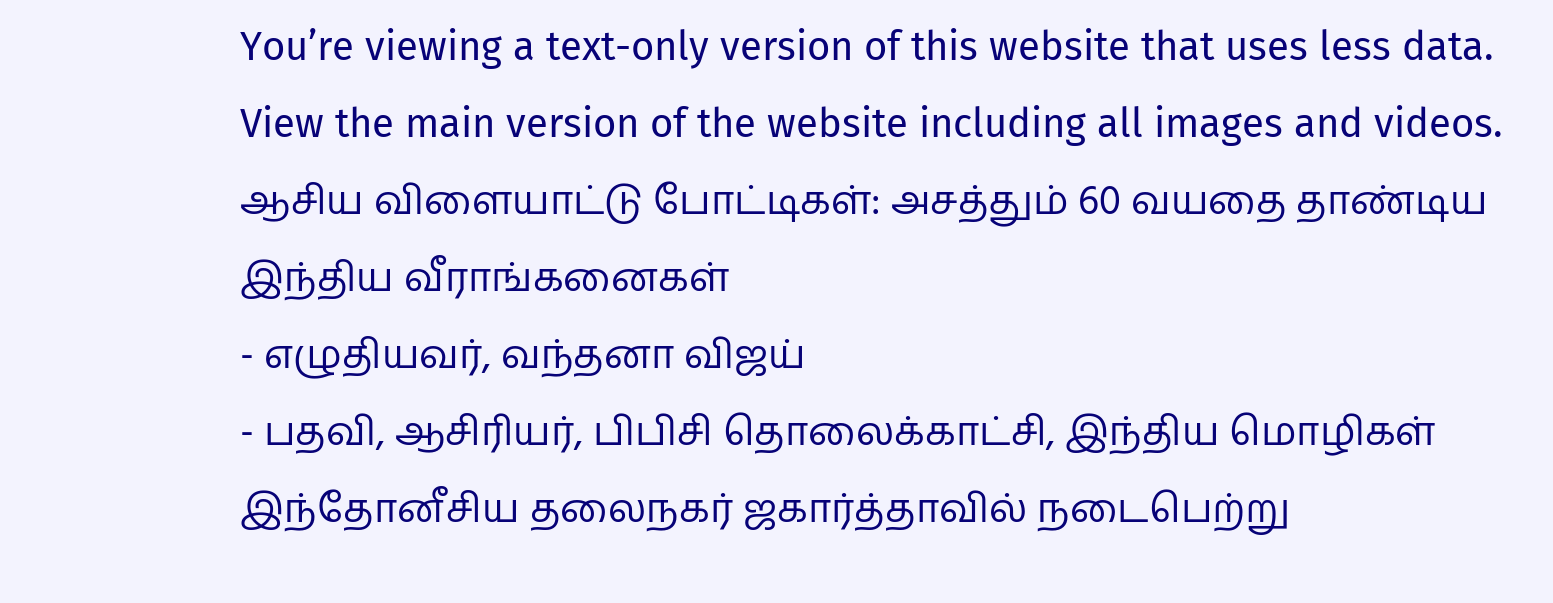You’re viewing a text-only version of this website that uses less data. View the main version of the website including all images and videos.
ஆசிய விளையாட்டு போட்டிகள்: அசத்தும் 60 வயதை தாண்டிய இந்திய வீராங்கனைகள்
- எழுதியவர், வந்தனா விஜய்
- பதவி, ஆசிரியர், பிபிசி தொலைக்காட்சி, இந்திய மொழிகள்
இந்தோனீசிய தலைநகர் ஜகார்த்தாவில் நடைபெற்று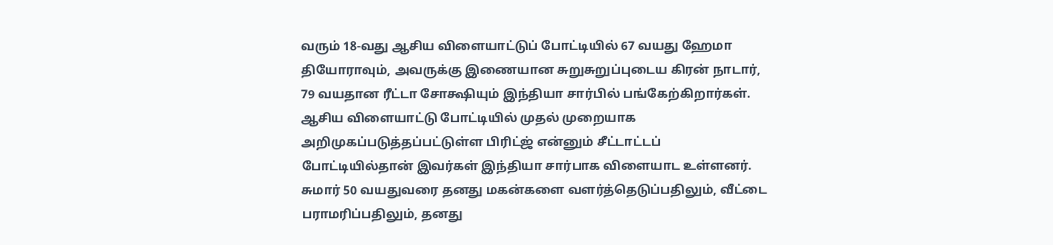வரும் 18-வது ஆசிய விளையாட்டுப் போட்டியில் 67 வயது ஹேமா தியோராவும், அவருக்கு இணையான சுறுசுறுப்புடைய கிரன் நாடார், 79 வயதான ரீட்டா சோக்ஷியும் இந்தியா சார்பில் பங்கேற்கிறார்கள்.
ஆசிய விளையாட்டு போட்டியில் முதல் முறையாக அறிமுகப்படுத்தப்பட்டுள்ள பிரிட்ஜ் என்னும் சீட்டாட்டப் போட்டியில்தான் இவர்கள் இந்தியா சார்பாக விளையாட உள்ளனர்.
சுமார் 50 வயதுவரை தனது மகன்களை வளர்த்தெடுப்பதிலும், வீட்டை பராமரிப்பதிலும், தனது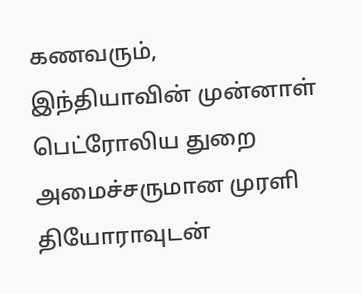கணவரும், இந்தியாவின் முன்னாள் பெட்ரோலிய துறை அமைச்சருமான முரளி தியோராவுடன்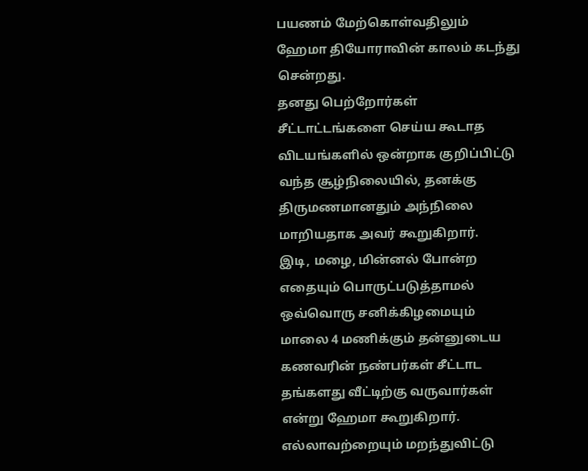பயணம் மேற்கொள்வதிலும் ஹேமா தியோராவின் காலம் கடந்து சென்றது.
தனது பெற்றோர்கள் சீட்டாட்டங்களை செய்ய கூடாத விடயங்களில் ஒன்றாக குறிப்பிட்டு வந்த சூழ்நிலையில், தனக்கு திருமணமானதும் அந்நிலை மாறியதாக அவர் கூறுகிறார்.
இடி, மழை, மின்னல் போன்ற எதையும் பொருட்படுத்தாமல் ஒவ்வொரு சனிக்கிழமையும் மாலை 4 மணிக்கும் தன்னுடைய கணவரின் நண்பர்கள் சீட்டாட தங்களது வீட்டிற்கு வருவார்கள் என்று ஹேமா கூறுகிறார்.
எல்லாவற்றையும் மறந்துவிட்டு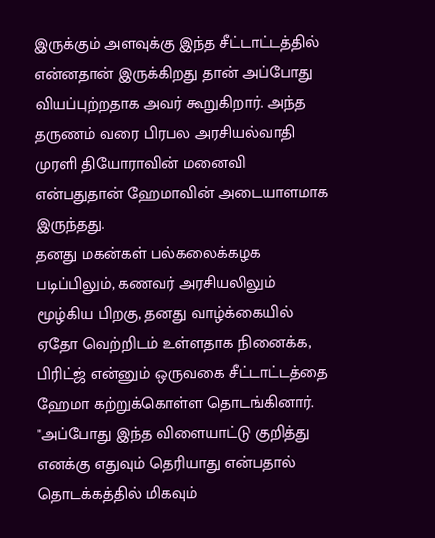இருக்கும் அளவுக்கு இந்த சீட்டாட்டத்தில் என்னதான் இருக்கிறது தான் அப்போது வியப்புற்றதாக அவர் கூறுகிறார். அந்த தருணம் வரை பிரபல அரசியல்வாதி முரளி தியோராவின் மனைவி என்பதுதான் ஹேமாவின் அடையாளமாக இருந்தது.
தனது மகன்கள் பல்கலைக்கழக படிப்பிலும், கணவர் அரசியலிலும் மூழ்கிய பிறகு, தனது வாழ்க்கையில் ஏதோ வெற்றிடம் உள்ளதாக நினைக்க, பிரிட்ஜ் என்னும் ஒருவகை சீட்டாட்டத்தை ஹேமா கற்றுக்கொள்ள தொடங்கினார்.
"அப்போது இந்த விளையாட்டு குறித்து எனக்கு எதுவும் தெரியாது என்பதால் தொடக்கத்தில் மிகவும்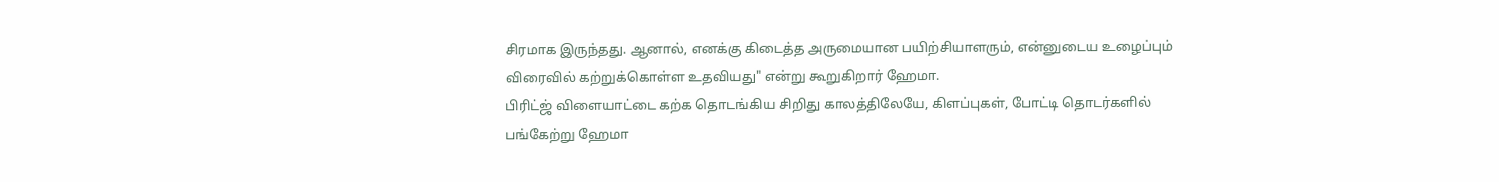சிரமாக இருந்தது. ஆனால், எனக்கு கிடைத்த அருமையான பயிற்சியாளரும், என்னுடைய உழைப்பும் விரைவில் கற்றுக்கொள்ள உதவியது" என்று கூறுகிறார் ஹேமா.
பிரிட்ஜ் விளையாட்டை கற்க தொடங்கிய சிறிது காலத்திலேயே, கிளப்புகள், போட்டி தொடர்களில் பங்கேற்று ஹேமா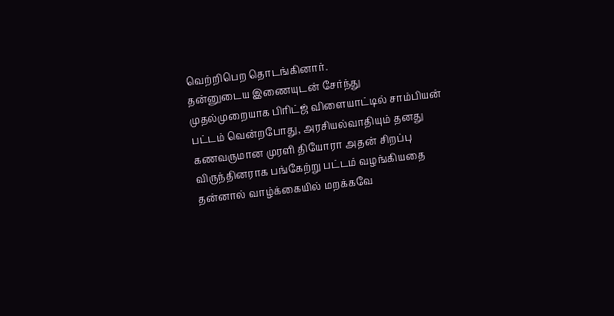வெற்றிபெற தொடங்கினார்.
தன்னுடைய இணையுடன் சேர்ந்து முதல்முறையாக பிரிட்ஜ் விளையாட்டில் சாம்பியன் பட்டம் வென்றபோது, அரசியல்வாதியும் தனது கணவருமான முரளி தியோரா அதன் சிறப்பு விருந்தினராக பங்கேற்று பட்டம் வழங்கியதை தன்னால் வாழ்க்கையில் மறக்கவே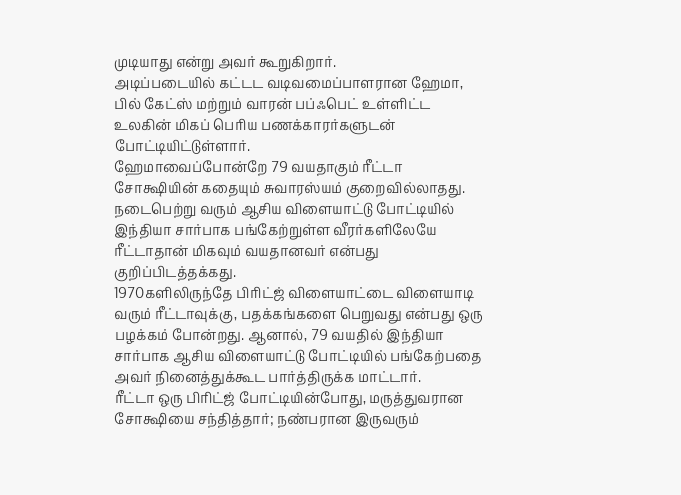முடியாது என்று அவர் கூறுகிறார்.
அடிப்படையில் கட்டட வடிவமைப்பாளரான ஹேமா, பில் கேட்ஸ் மற்றும் வாரன் பப்ஃபெட் உள்ளிட்ட உலகின் மிகப் பெரிய பணக்காரர்களுடன் போட்டியிட்டுள்ளார்.
ஹேமாவைப்போன்றே 79 வயதாகும் ரீட்டா சோக்ஷியின் கதையும் சுவாரஸ்யம் குறைவில்லாதது. நடைபெற்று வரும் ஆசிய விளையாட்டு போட்டியில் இந்தியா சார்பாக பங்கேற்றுள்ள வீரர்களிலேயே ரீட்டாதான் மிகவும் வயதானவர் என்பது குறிப்பிடத்தக்கது.
1970களிலிருந்தே பிரிட்ஜ் விளையாட்டை விளையாடி வரும் ரீட்டாவுக்கு, பதக்கங்களை பெறுவது என்பது ஒரு பழக்கம் போன்றது. ஆனால், 79 வயதில் இந்தியா சார்பாக ஆசிய விளையாட்டு போட்டியில் பங்கேற்பதை அவர் நினைத்துக்கூட பார்த்திருக்க மாட்டார்.
ரீட்டா ஒரு பிரிட்ஜ் போட்டியின்போது, மருத்துவரான சோக்ஷியை சந்தித்தார்; நண்பரான இருவரும்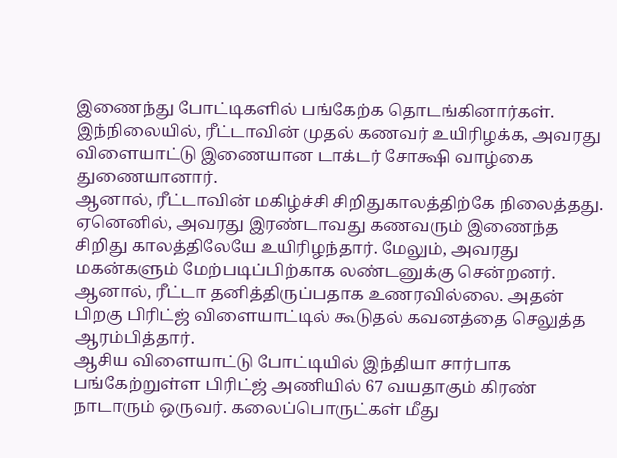இணைந்து போட்டிகளில் பங்கேற்க தொடங்கினார்கள். இந்நிலையில், ரீட்டாவின் முதல் கணவர் உயிரிழக்க, அவரது விளையாட்டு இணையான டாக்டர் சோக்ஷி வாழ்கை துணையானார்.
ஆனால், ரீட்டாவின் மகிழ்ச்சி சிறிதுகாலத்திற்கே நிலைத்தது. ஏனெனில், அவரது இரண்டாவது கணவரும் இணைந்த சிறிது காலத்திலேயே உயிரிழந்தார். மேலும், அவரது மகன்களும் மேற்படிப்பிற்காக லண்டனுக்கு சென்றனர். ஆனால், ரீட்டா தனித்திருப்பதாக உணரவில்லை. அதன் பிறகு பிரிட்ஜ் விளையாட்டில் கூடுதல் கவனத்தை செலுத்த ஆரம்பித்தார்.
ஆசிய விளையாட்டு போட்டியில் இந்தியா சார்பாக பங்கேற்றுள்ள பிரிட்ஜ் அணியில் 67 வயதாகும் கிரண் நாடாரும் ஒருவர். கலைப்பொருட்கள் மீது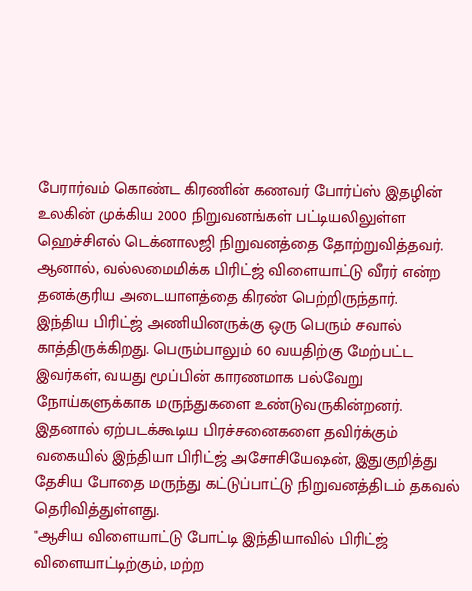பேரார்வம் கொண்ட கிரணின் கணவர் போர்ப்ஸ் இதழின் உலகின் முக்கிய 2000 நிறுவனங்கள் பட்டியலிலுள்ள ஹெச்சிஎல் டெக்னாலஜி நிறுவனத்தை தோற்றுவித்தவர்.
ஆனால், வல்லமைமிக்க பிரிட்ஜ் விளையாட்டு வீரர் என்ற தனக்குரிய அடையாளத்தை கிரண் பெற்றிருந்தார்.
இந்திய பிரிட்ஜ் அணியினருக்கு ஒரு பெரும் சவால் காத்திருக்கிறது. பெரும்பாலும் 60 வயதிற்கு மேற்பட்ட இவர்கள், வயது மூப்பின் காரணமாக பல்வேறு நோய்களுக்காக மருந்துகளை உண்டுவருகின்றனர்.
இதனால் ஏற்படக்கூடிய பிரச்சனைகளை தவிர்க்கும் வகையில் இந்தியா பிரிட்ஜ் அசோசியேஷன், இதுகுறித்து தேசிய போதை மருந்து கட்டுப்பாட்டு நிறுவனத்திடம் தகவல் தெரிவித்துள்ளது.
"ஆசிய விளையாட்டு போட்டி இந்தியாவில் பிரிட்ஜ் விளையாட்டிற்கும், மற்ற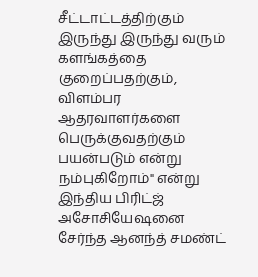சீட்டாட்டத்திற்கும் இருந்து இருந்து வரும் களங்கத்தை குறைப்பதற்கும், விளம்பர ஆதரவாளர்களை பெருக்குவதற்கும் பயன்படும் என்று நம்புகிறோம்" என்று இந்திய பிரிட்ஜ் அசோசியேஷனை சேர்ந்த ஆனந்த் சமண்ட்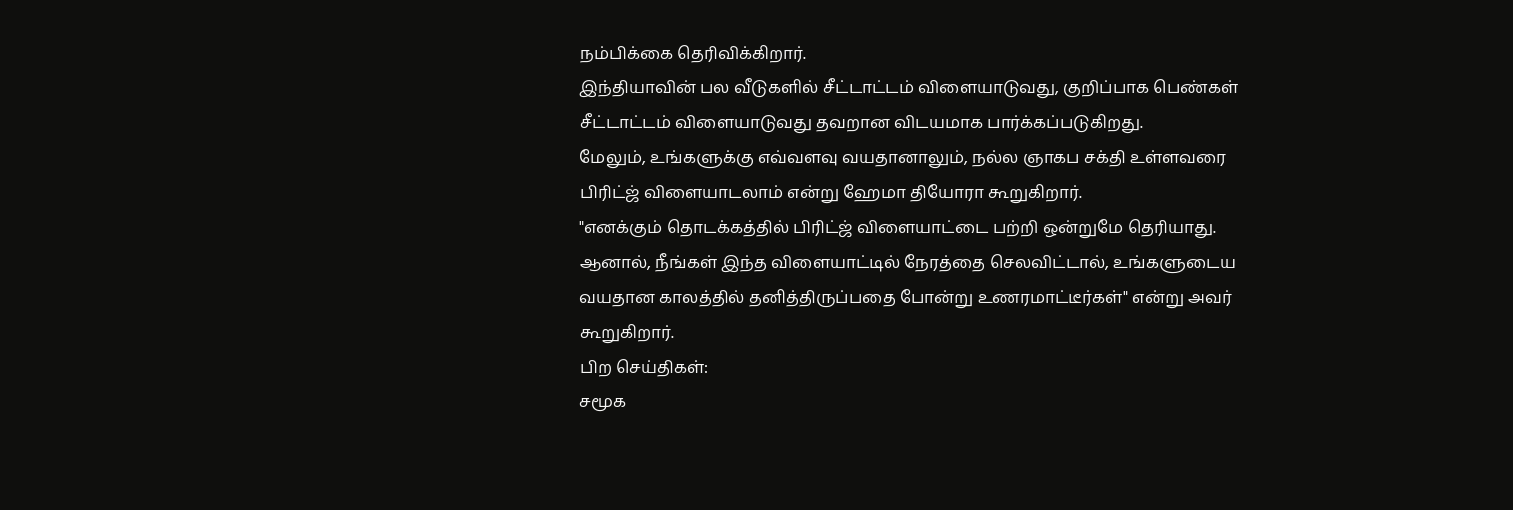நம்பிக்கை தெரிவிக்கிறார்.
இந்தியாவின் பல வீடுகளில் சீட்டாட்டம் விளையாடுவது, குறிப்பாக பெண்கள் சீட்டாட்டம் விளையாடுவது தவறான விடயமாக பார்க்கப்படுகிறது.
மேலும், உங்களுக்கு எவ்வளவு வயதானாலும், நல்ல ஞாகப சக்தி உள்ளவரை பிரிட்ஜ் விளையாடலாம் என்று ஹேமா தியோரா கூறுகிறார்.
"எனக்கும் தொடக்கத்தில் பிரிட்ஜ் விளையாட்டை பற்றி ஒன்றுமே தெரியாது. ஆனால், நீங்கள் இந்த விளையாட்டில் நேரத்தை செலவிட்டால், உங்களுடைய வயதான காலத்தில் தனித்திருப்பதை போன்று உணரமாட்டீர்கள்" என்று அவர் கூறுகிறார்.
பிற செய்திகள்:
சமூக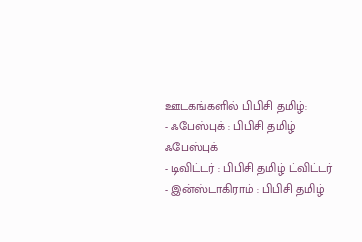ஊடகங்களில் பிபிசி தமிழ்:
- ஃபேஸ்புக் : பிபிசி தமிழ் ஃபேஸ்புக்
- டிவிட்டர் : பிபிசி தமிழ் ட்விட்டர்
- இன்ஸ்டாகிராம் : பிபிசி தமிழ்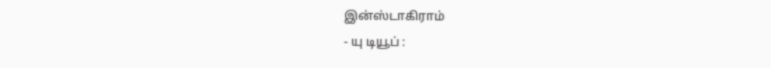இன்ஸ்டாகிராம்
- யு டியூப் :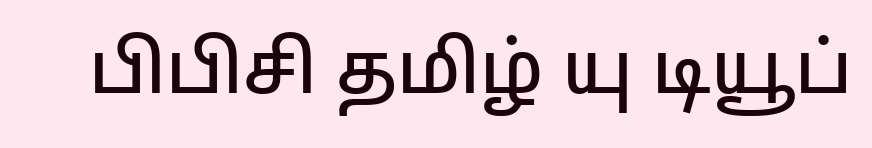பிபிசி தமிழ் யு டியூப்